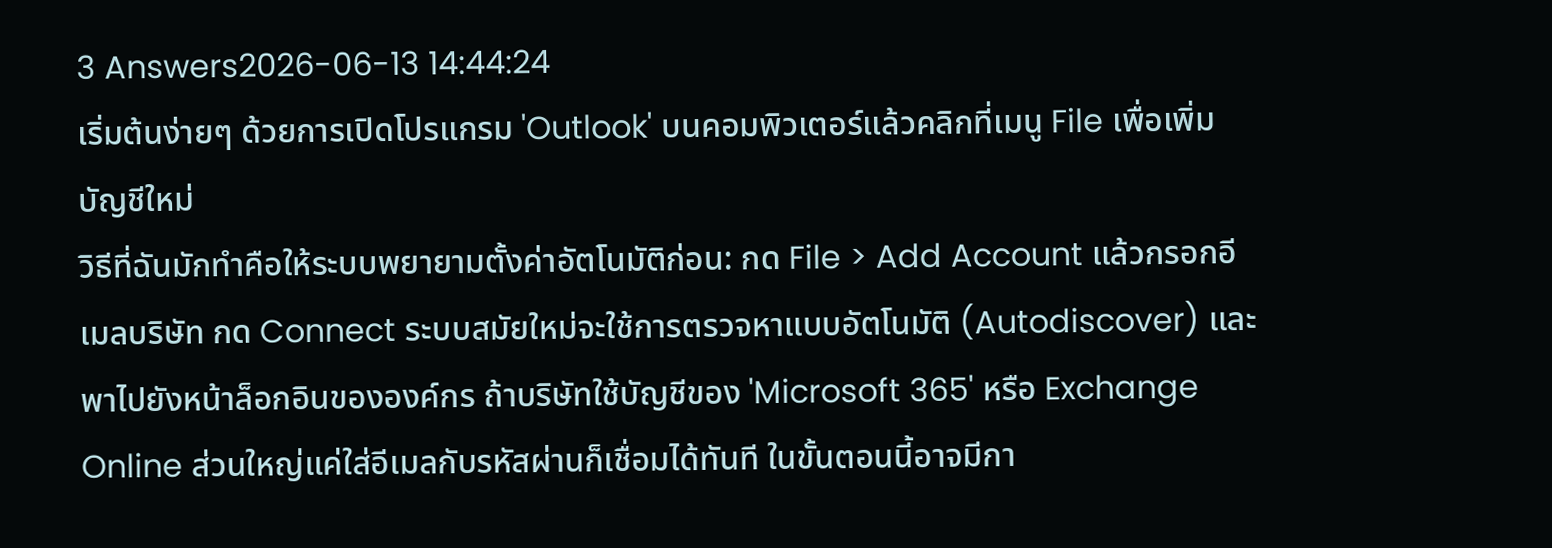3 Answers2026-06-13 14:44:24
เริ่มต้นง่ายๆ ด้วยการเปิดโปรแกรม 'Outlook' บนคอมพิวเตอร์แล้วคลิกที่เมนู File เพื่อเพิ่มบัญชีใหม่
วิธีที่ฉันมักทำคือให้ระบบพยายามตั้งค่าอัตโนมัติก่อน: กด File > Add Account แล้วกรอกอีเมลบริษัท กด Connect ระบบสมัยใหม่จะใช้การตรวจหาแบบอัตโนมัติ (Autodiscover) และพาไปยังหน้าล็อกอินขององค์กร ถ้าบริษัทใช้บัญชีของ 'Microsoft 365' หรือ Exchange Online ส่วนใหญ่แค่ใส่อีเมลกับรหัสผ่านก็เชื่อมได้ทันที ในขั้นตอนนี้อาจมีกา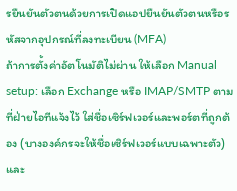รยืนยันตัวตนด้วยการเปิดแอปยืนยันตัวตนหรือรหัสจากอุปกรณ์ที่ลงทะเบียน (MFA)
ถ้าการตั้งค่าอัตโนมัติไม่ผ่าน ให้เลือก Manual setup: เลือก Exchange หรือ IMAP/SMTP ตามที่ฝ่ายไอทีแจ้งไว้ ใส่ชื่อเซิร์ฟเวอร์และพอร์ตที่ถูกต้อง (บางองค์กรจะให้ชื่อเซิร์ฟเวอร์แบบเฉพาะตัว) และ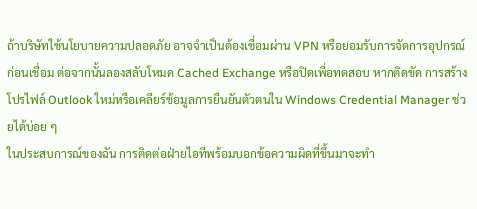ถ้าบริษัทใช้นโยบายความปลอดภัย อาจจำเป็นต้องเชื่อมผ่าน VPN หรือยอมรับการจัดการอุปกรณ์ก่อนเชื่อม ต่อจากนั้นลองสลับโหมด Cached Exchange หรือปิดเพื่อทดสอบ หากติดขัด การสร้างโปรไฟล์ Outlook ใหม่หรือเคลียร์ข้อมูลการยืนยันตัวตนใน Windows Credential Manager ช่วยได้บ่อย ๆ
ในประสบการณ์ของฉัน การติดต่อฝ่ายไอทีพร้อมบอกข้อความผิดที่ขึ้นมาจะทำ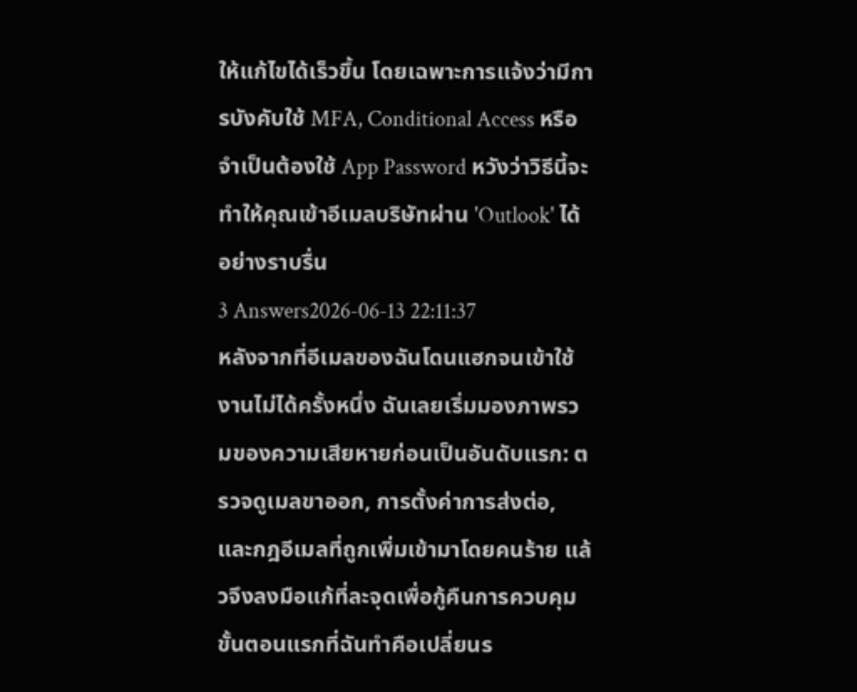ให้แก้ไขได้เร็วขึ้น โดยเฉพาะการแจ้งว่ามีการบังคับใช้ MFA, Conditional Access หรือจำเป็นต้องใช้ App Password หวังว่าวิธีนี้จะทำให้คุณเข้าอีเมลบริษัทผ่าน 'Outlook' ได้อย่างราบรื่น
3 Answers2026-06-13 22:11:37
หลังจากที่อีเมลของฉันโดนแฮกจนเข้าใช้งานไม่ได้ครั้งหนึ่ง ฉันเลยเริ่มมองภาพรวมของความเสียหายก่อนเป็นอันดับแรก: ตรวจดูเมลขาออก, การตั้งค่าการส่งต่อ, และกฎอีเมลที่ถูกเพิ่มเข้ามาโดยคนร้าย แล้วจึงลงมือแก้ที่ละจุดเพื่อกู้คืนการควบคุม
ขั้นตอนแรกที่ฉันทำคือเปลี่ยนร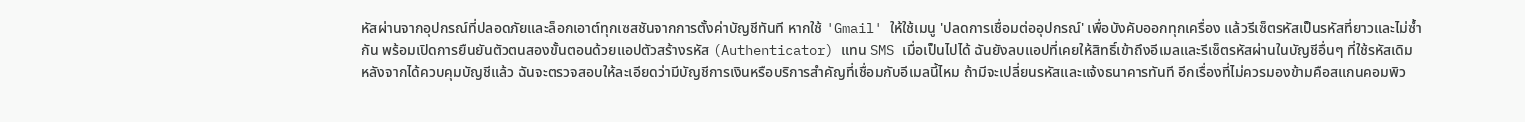หัสผ่านจากอุปกรณ์ที่ปลอดภัยและล็อกเอาต์ทุกเซสชันจากการตั้งค่าบัญชีทันที หากใช้ 'Gmail' ให้ใช้เมนู 'ปลดการเชื่อมต่ออุปกรณ์' เพื่อบังคับออกทุกเครื่อง แล้วรีเซ็ตรหัสเป็นรหัสที่ยาวและไม่ซ้ำกัน พร้อมเปิดการยืนยันตัวตนสองขั้นตอนด้วยแอปตัวสร้างรหัส (Authenticator) แทน SMS เมื่อเป็นไปได้ ฉันยังลบแอปที่เคยให้สิทธิ์เข้าถึงอีเมลและรีเซ็ตรหัสผ่านในบัญชีอื่นๆ ที่ใช้รหัสเดิม
หลังจากได้ควบคุมบัญชีแล้ว ฉันจะตรวจสอบให้ละเอียดว่ามีบัญชีการเงินหรือบริการสำคัญที่เชื่อมกับอีเมลนี้ไหม ถ้ามีจะเปลี่ยนรหัสและแจ้งธนาคารทันที อีกเรื่องที่ไม่ควรมองข้ามคือสแกนคอมพิว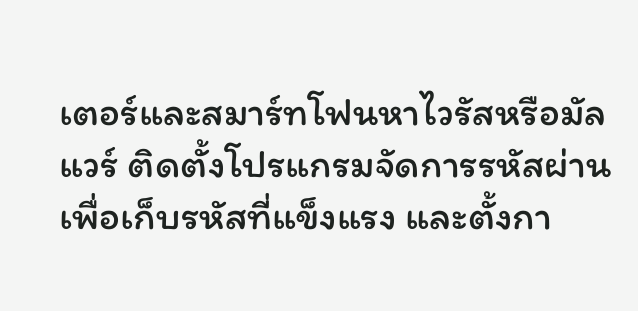เตอร์และสมาร์ทโฟนหาไวรัสหรือมัลแวร์ ติดตั้งโปรแกรมจัดการรหัสผ่านเพื่อเก็บรหัสที่แข็งแรง และตั้งกา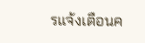รแจ้งเตือนค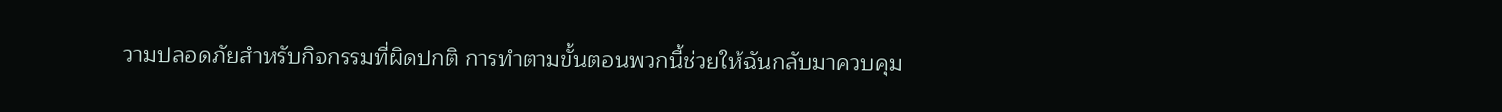วามปลอดภัยสำหรับกิจกรรมที่ผิดปกติ การทำตามขั้นตอนพวกนี้ช่วยให้ฉันกลับมาควบคุม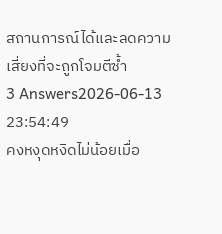สถานการณ์ได้และลดความเสี่ยงที่จะถูกโจมตีซ้ำ
3 Answers2026-06-13 23:54:49
คงหงุดหงิดไม่น้อยเมื่อ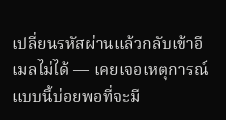เปลี่ยนรหัสผ่านแล้วกลับเข้าอีเมลไม่ได้ — เคยเจอเหตุการณ์แบบนี้บ่อยพอที่จะมี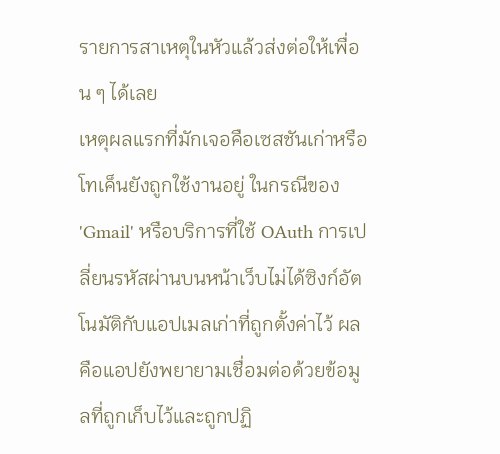รายการสาเหตุในหัวแล้วส่งต่อให้เพื่อน ๆ ได้เลย
เหตุผลแรกที่มักเจอคือเซสชันเก่าหรือโทเค็นยังถูกใช้งานอยู่ ในกรณีของ 'Gmail' หรือบริการที่ใช้ OAuth การเปลี่ยนรหัสผ่านบนหน้าเว็บไม่ได้ซิงก์อัตโนมัติกับแอปเมลเก่าที่ถูกตั้งค่าไว้ ผลคือแอปยังพยายามเชื่อมต่อด้วยข้อมูลที่ถูกเก็บไว้และถูกปฏิ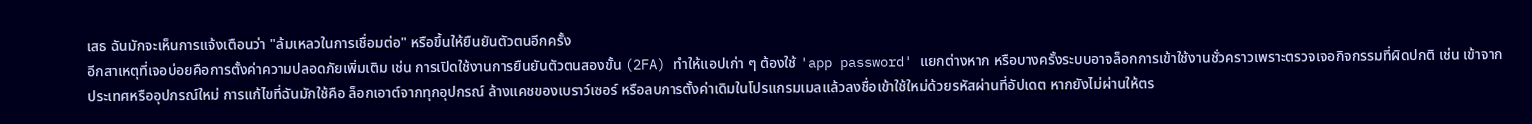เสธ ฉันมักจะเห็นการแจ้งเตือนว่า "ล้มเหลวในการเชื่อมต่อ" หรือขึ้นให้ยืนยันตัวตนอีกครั้ง
อีกสาเหตุที่เจอบ่อยคือการตั้งค่าความปลอดภัยเพิ่มเติม เช่น การเปิดใช้งานการยืนยันตัวตนสองขั้น (2FA) ทำให้แอปเก่า ๆ ต้องใช้ 'app password' แยกต่างหาก หรือบางครั้งระบบอาจล็อกการเข้าใช้งานชั่วคราวเพราะตรวจเจอกิจกรรมที่ผิดปกติ เช่น เข้าจากประเทศหรืออุปกรณ์ใหม่ การแก้ไขที่ฉันมักใช้คือ ล็อกเอาต์จากทุกอุปกรณ์ ล้างแคชของเบราว์เซอร์ หรือลบการตั้งค่าเดิมในโปรแกรมเมลแล้วลงชื่อเข้าใช้ใหม่ด้วยรหัสผ่านที่อัปเดต หากยังไม่ผ่านให้ตร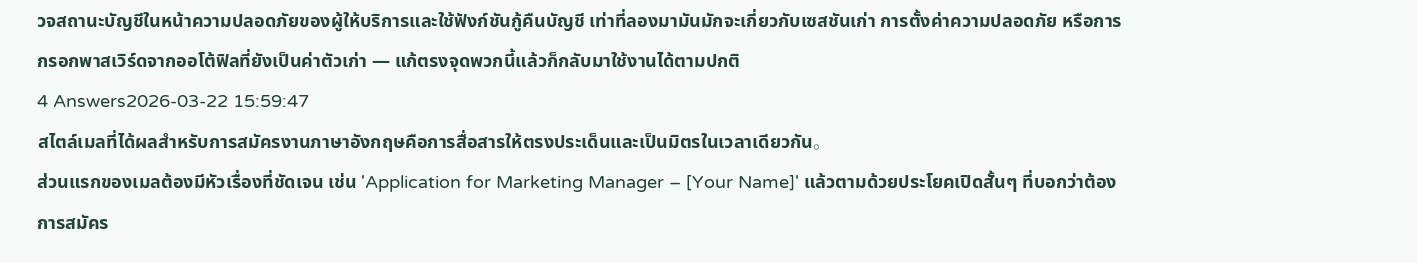วจสถานะบัญชีในหน้าความปลอดภัยของผู้ให้บริการและใช้ฟังก์ชันกู้คืนบัญชี เท่าที่ลองมามันมักจะเกี่ยวกับเซสชันเก่า การตั้งค่าความปลอดภัย หรือการกรอกพาสเวิร์ดจากออโต้ฟิลที่ยังเป็นค่าตัวเก่า — แก้ตรงจุดพวกนี้แล้วก็กลับมาใช้งานได้ตามปกติ
4 Answers2026-03-22 15:59:47
สไตล์เมลที่ได้ผลสำหรับการสมัครงานภาษาอังกฤษคือการสื่อสารให้ตรงประเด็นและเป็นมิตรในเวลาเดียวกัน。
ส่วนแรกของเมลต้องมีหัวเรื่องที่ชัดเจน เช่น 'Application for Marketing Manager – [Your Name]' แล้วตามด้วยประโยคเปิดสั้นๆ ที่บอกว่าต้องการสมัคร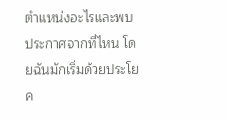ตำแหน่งอะไรและพบประกาศจากที่ไหน โดยฉันมักเริ่มด้วยประโยค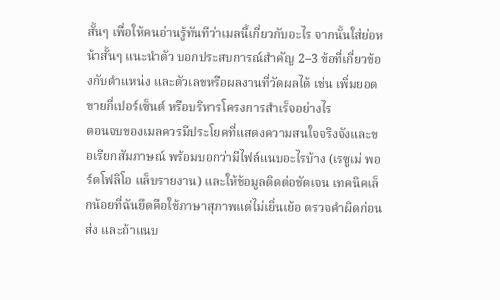สั้นๆ เพื่อให้คนอ่านรู้ทันทีว่าเมลนี้เกี่ยวกับอะไร จากนั้นใส่ย่อหน้าสั้นๆ แนะนำตัว บอกประสบการณ์สำคัญ 2–3 ข้อที่เกี่ยวข้องกับตำแหน่ง และตัวเลขหรือผลงานที่วัดผลได้ เช่น เพิ่มยอดขายกี่เปอร์เซ็นต์ หรือบริหารโครงการสำเร็จอย่างไร
ตอนจบของเมลควรมีประโยคที่แสดงความสนใจจริงจังและขอเรียกสัมภาษณ์ พร้อมบอกว่ามีไฟล์แนบอะไรบ้าง (เรซูเม่ พอร์ตโฟลิโอ แล็บรายงาน) และให้ข้อมูลติดต่อชัดเจน เทคนิคเล็กน้อยที่ฉันยึดคือใช้ภาษาสุภาพแต่ไม่เยิ่นเย้อ ตรวจคำผิดก่อนส่ง และถ้าแนบ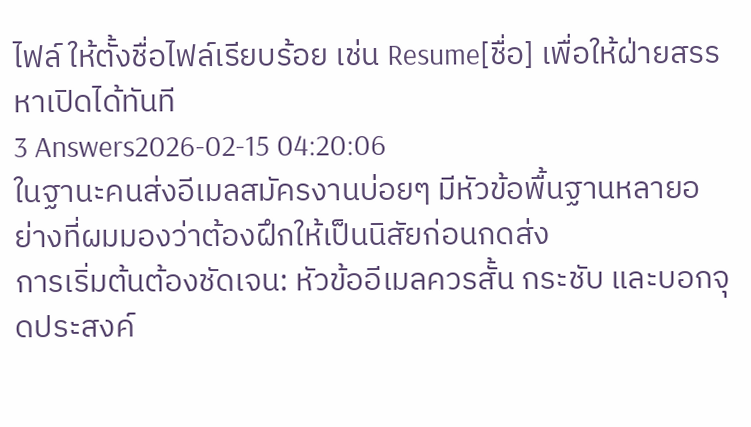ไฟล์ ให้ตั้งชื่อไฟล์เรียบร้อย เช่น Resume[ชื่อ] เพื่อให้ฝ่ายสรรหาเปิดได้ทันที
3 Answers2026-02-15 04:20:06
ในฐานะคนส่งอีเมลสมัครงานบ่อยๆ มีหัวข้อพื้นฐานหลายอย่างที่ผมมองว่าต้องฝึกให้เป็นนิสัยก่อนกดส่ง
การเริ่มต้นต้องชัดเจน: หัวข้ออีเมลควรสั้น กระชับ และบอกจุดประสงค์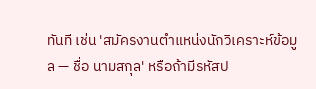ทันที เช่น 'สมัครงานตำแหน่งนักวิเคราะห์ข้อมูล — ชื่อ นามสกุล' หรือถ้ามีรหัสป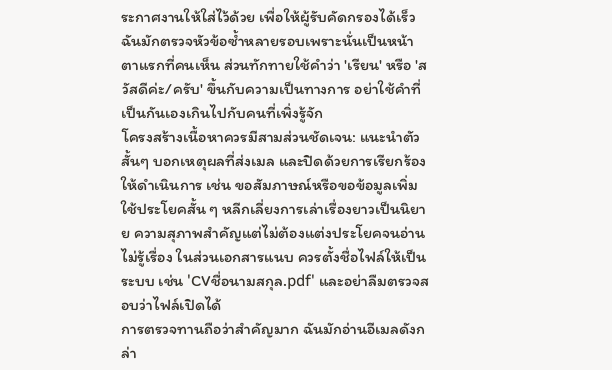ระกาศงานให้ใส่ไว้ด้วย เพื่อให้ผู้รับคัดกรองได้เร็ว ฉันมักตรวจหัวข้อซ้ำหลายรอบเพราะนั่นเป็นหน้าตาแรกที่คนเห็น ส่วนทักทายใช้คำว่า 'เรียน' หรือ 'สวัสดีค่ะ/ครับ' ขึ้นกับความเป็นทางการ อย่าใช้คำที่เป็นกันเองเกินไปกับคนที่เพิ่งรู้จัก
โครงสร้างเนื้อหาควรมีสามส่วนชัดเจน: แนะนำตัวสั้นๆ บอกเหตุผลที่ส่งเมล และปิดด้วยการเรียกร้องให้ดำเนินการ เช่น ขอสัมภาษณ์หรือขอข้อมูลเพิ่ม ใช้ประโยคสั้น ๆ หลีกเลี่ยงการเล่าเรื่องยาวเป็นนิยาย ความสุภาพสำคัญแต่ไม่ต้องแต่งประโยคจนอ่านไม่รู้เรื่อง ในส่วนเอกสารแนบ ควรตั้งชื่อไฟล์ให้เป็นระบบ เช่น 'CVชื่อนามสกุล.pdf' และอย่าลืมตรวจสอบว่าไฟล์เปิดได้
การตรวจทานถือว่าสำคัญมาก ฉันมักอ่านอีเมลดังกล่า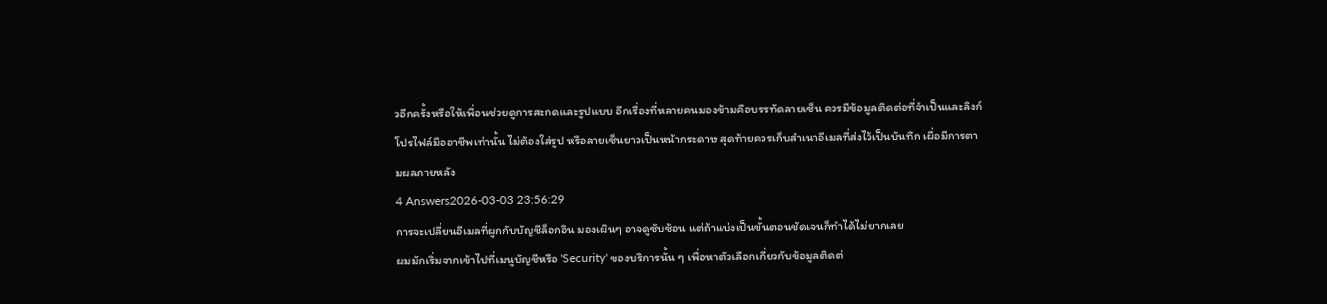วอีกครั้งหรือให้เพื่อนช่วยดูการสะกดและรูปแบบ อีกเรื่องที่หลายคนมองข้ามคือบรรทัดลายเซ็น ควรมีข้อมูลติดต่อที่จำเป็นและลิงก์โปรไฟล์มืออาชีพเท่านั้น ไม่ต้องใส่รูป หรือลายเซ็นยาวเป็นหน้ากระดาษ สุดท้ายควรเก็บสำเนาอีเมลที่ส่งไว้เป็นบันทึก เผื่อมีการตามผลภายหลัง
4 Answers2026-03-03 23:56:29
การจะเปลี่ยนอีเมลที่ผูกกับบัญชีล็อกอิน มองเผินๆ อาจดูซับซ้อน แต่ถ้าแบ่งเป็นขั้นตอนชัดเจนก็ทำได้ไม่ยากเลย
ผมมักเริ่มจากเข้าไปที่เมนูบัญชีหรือ 'Security' ของบริการนั้น ๆ เพื่อหาตัวเลือกเกี่ยวกับข้อมูลติดต่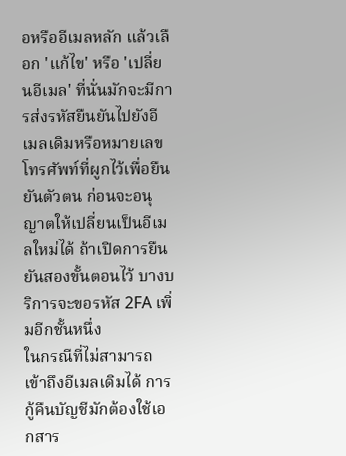อหรืออีเมลหลัก แล้วเลือก 'แก้ไข' หรือ 'เปลี่ยนอีเมล' ที่นั่นมักจะมีการส่งรหัสยืนยันไปยังอีเมลเดิมหรือหมายเลขโทรศัพท์ที่ผูกไว้เพื่อยืนยันตัวตน ก่อนจะอนุญาตให้เปลี่ยนเป็นอีเมลใหม่ได้ ถ้าเปิดการยืนยันสองขั้นตอนไว้ บางบริการจะขอรหัส 2FA เพิ่มอีกชั้นหนึ่ง
ในกรณีที่ไม่สามารถเข้าถึงอีเมลเดิมได้ การกู้คืนบัญชีมักต้องใช้เอกสาร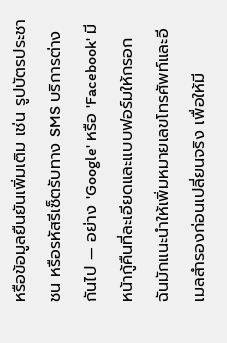หรือข้อมูลยืนยันเพิ่มเติม เช่น รูปบัตรประชาชน หรือรหัสรีเซ็ตรับทาง SMS บริการต่างกันไป — อย่าง 'Google' หรือ 'Facebook' มีหน้ากู้คืนที่ละเอียดและแบบฟอร์มให้กรอก ฉันมักแนะนำให้เพิ่มหมายเลขโทรศัพท์และอีเมลสำรองก่อนเปลี่ยนจริง เพื่อให้มี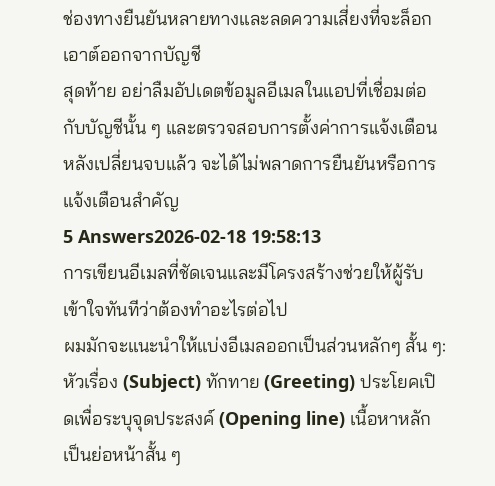ช่องทางยืนยันหลายทางและลดความเสี่ยงที่จะล็อกเอาต์ออกจากบัญชี
สุดท้าย อย่าลืมอัปเดตข้อมูลอีเมลในแอปที่เชื่อมต่อกับบัญชีนั้น ๆ และตรวจสอบการตั้งค่าการแจ้งเตือนหลังเปลี่ยนจบแล้ว จะได้ไม่พลาดการยืนยันหรือการแจ้งเตือนสำคัญ
5 Answers2026-02-18 19:58:13
การเขียนอีเมลที่ชัดเจนและมีโครงสร้างช่วยให้ผู้รับเข้าใจทันทีว่าต้องทำอะไรต่อไป
ผมมักจะแนะนำให้แบ่งอีเมลออกเป็นส่วนหลักๆ สั้น ๆ: หัวเรื่อง (Subject) ทักทาย (Greeting) ประโยคเปิดเพื่อระบุจุดประสงค์ (Opening line) เนื้อหาหลักเป็นย่อหน้าสั้น ๆ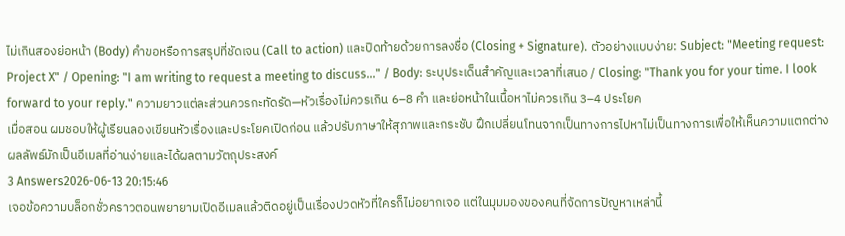ไม่เกินสองย่อหน้า (Body) คำขอหรือการสรุปที่ชัดเจน (Call to action) และปิดท้ายด้วยการลงชื่อ (Closing + Signature). ตัวอย่างแบบง่าย: Subject: "Meeting request: Project X" / Opening: "I am writing to request a meeting to discuss..." / Body: ระบุประเด็นสำคัญและเวลาที่เสนอ / Closing: "Thank you for your time. I look forward to your reply." ความยาวแต่ละส่วนควรกะทัดรัด—หัวเรื่องไม่ควรเกิน 6–8 คำ และย่อหน้าในเนื้อหาไม่ควรเกิน 3–4 ประโยค
เมื่อสอน ผมชอบให้ผู้เรียนลองเขียนหัวเรื่องและประโยคเปิดก่อน แล้วปรับภาษาให้สุภาพและกระชับ ฝึกเปลี่ยนโทนจากเป็นทางการไปหาไม่เป็นทางการเพื่อให้เห็นความแตกต่าง ผลลัพธ์มักเป็นอีเมลที่อ่านง่ายและได้ผลตามวัตถุประสงค์
3 Answers2026-06-13 20:15:46
เจอข้อความบล็อกชั่วคราวตอนพยายามเปิดอีเมลแล้วติดอยู่เป็นเรื่องปวดหัวที่ใครก็ไม่อยากเจอ แต่ในมุมมองของคนที่จัดการปัญหาเหล่านี้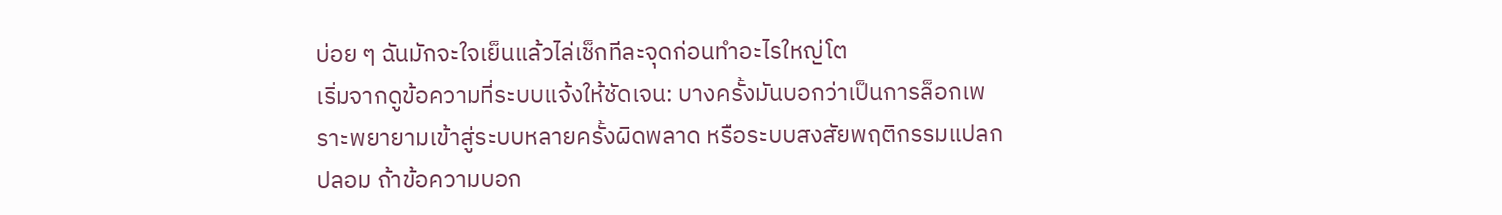บ่อย ๆ ฉันมักจะใจเย็นแล้วไล่เช็กทีละจุดก่อนทำอะไรใหญ่โต
เริ่มจากดูข้อความที่ระบบแจ้งให้ชัดเจน: บางครั้งมันบอกว่าเป็นการล็อกเพราะพยายามเข้าสู่ระบบหลายครั้งผิดพลาด หรือระบบสงสัยพฤติกรรมแปลกปลอม ถ้าข้อความบอก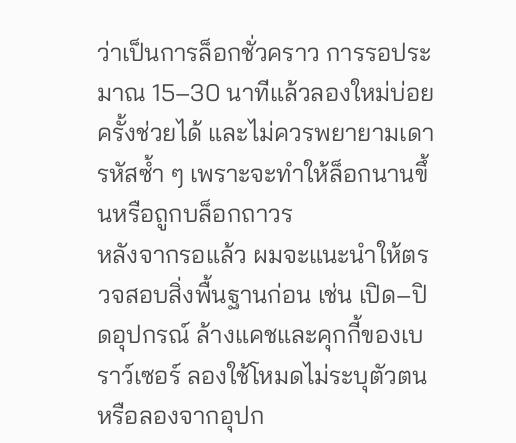ว่าเป็นการล็อกชั่วคราว การรอประมาณ 15–30 นาทีแล้วลองใหม่บ่อยครั้งช่วยได้ และไม่ควรพยายามเดารหัสซ้ำ ๆ เพราะจะทำให้ล็อกนานขึ้นหรือถูกบล็อกถาวร
หลังจากรอแล้ว ผมจะแนะนำให้ตรวจสอบสิ่งพื้นฐานก่อน เช่น เปิด–ปิดอุปกรณ์ ล้างแคชและคุกกี้ของเบราว์เซอร์ ลองใช้โหมดไม่ระบุตัวตน หรือลองจากอุปก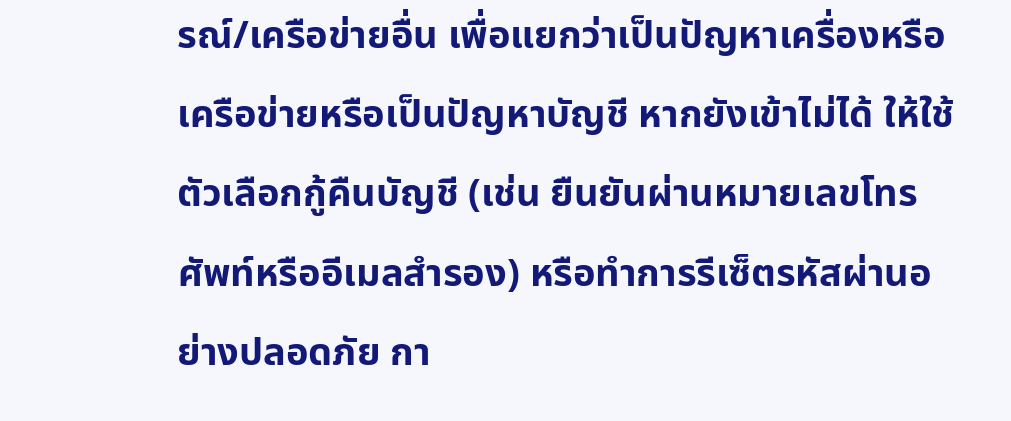รณ์/เครือข่ายอื่น เพื่อแยกว่าเป็นปัญหาเครื่องหรือเครือข่ายหรือเป็นปัญหาบัญชี หากยังเข้าไม่ได้ ให้ใช้ตัวเลือกกู้คืนบัญชี (เช่น ยืนยันผ่านหมายเลขโทรศัพท์หรืออีเมลสำรอง) หรือทำการรีเซ็ตรหัสผ่านอย่างปลอดภัย กา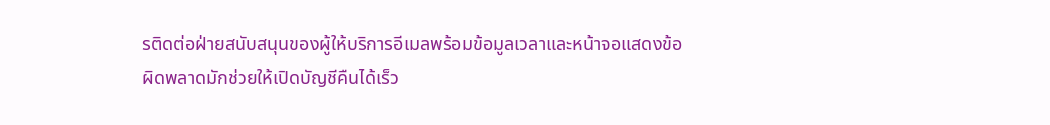รติดต่อฝ่ายสนับสนุนของผู้ให้บริการอีเมลพร้อมข้อมูลเวลาและหน้าจอแสดงข้อผิดพลาดมักช่วยให้เปิดบัญชีคืนได้เร็ว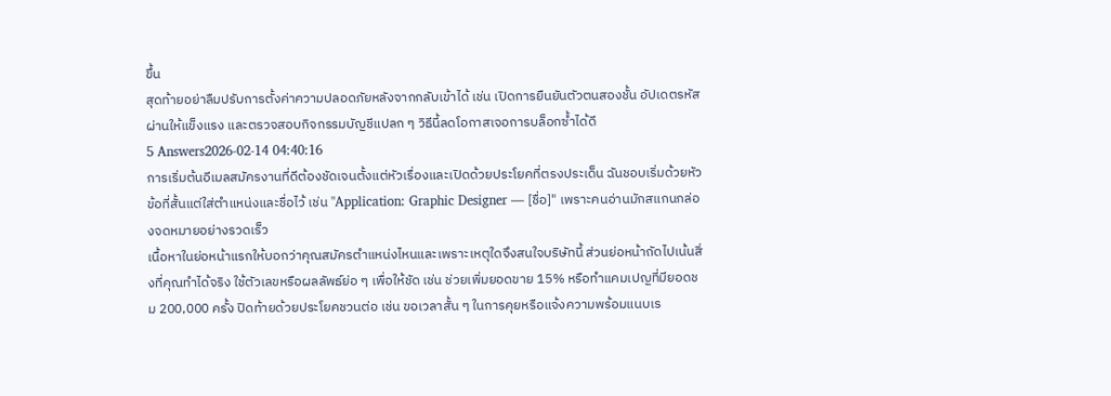ขึ้น
สุดท้ายอย่าลืมปรับการตั้งค่าความปลอดภัยหลังจากกลับเข้าได้ เช่น เปิดการยืนยันตัวตนสองชั้น อัปเดตรหัสผ่านให้แข็งแรง และตรวจสอบกิจกรรมบัญชีแปลก ๆ วิธีนี้ลดโอกาสเจอการบล็อกซ้ำได้ดี
5 Answers2026-02-14 04:40:16
การเริ่มต้นอีเมลสมัครงานที่ดีต้องชัดเจนตั้งแต่หัวเรื่องและเปิดด้วยประโยคที่ตรงประเด็น ฉันชอบเริ่มด้วยหัวข้อที่สั้นแต่ใส่ตำแหน่งและชื่อไว้ เช่น "Application: Graphic Designer — [ชื่อ]" เพราะคนอ่านมักสแกนกล่องจดหมายอย่างรวดเร็ว
เนื้อหาในย่อหน้าแรกให้บอกว่าคุณสมัครตำแหน่งไหนและเพราะเหตุใดจึงสนใจบริษัทนี้ ส่วนย่อหน้าถัดไปเน้นสิ่งที่คุณทำได้จริง ใช้ตัวเลขหรือผลลัพธ์ย่อ ๆ เพื่อให้ชัด เช่น ช่วยเพิ่มยอดขาย 15% หรือทำแคมเปญที่มียอดชม 200,000 ครั้ง ปิดท้ายด้วยประโยคชวนต่อ เช่น ขอเวลาสั้น ๆ ในการคุยหรือแจ้งความพร้อมแนบเร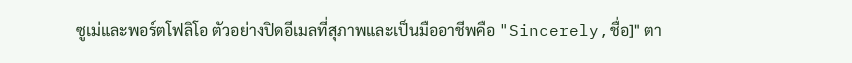ซูเม่และพอร์ตโฟลิโอ ตัวอย่างปิดอีเมลที่สุภาพและเป็นมืออาชีพคือ "Sincerely,ชื่อ]" ตา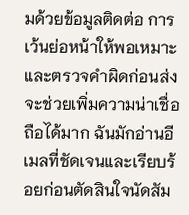มด้วยข้อมูลติดต่อ การเว้นย่อหน้าให้พอเหมาะและตรวจคำผิดก่อนส่งจะช่วยเพิ่มความน่าเชื่อถือได้มาก ฉันมักอ่านอีเมลที่ชัดเจนและเรียบร้อยก่อนตัดสินใจนัดสัม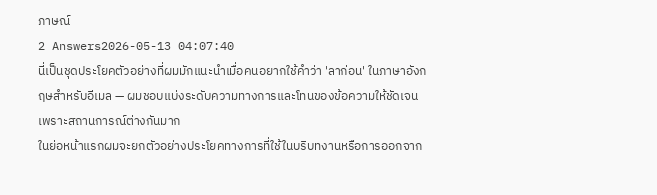ภาษณ์
2 Answers2026-05-13 04:07:40
นี่เป็นชุดประโยคตัวอย่างที่ผมมักแนะนำเมื่อคนอยากใช้คำว่า 'ลาก่อน' ในภาษาอังกฤษสำหรับอีเมล — ผมชอบแบ่งระดับความทางการและโทนของข้อความให้ชัดเจนเพราะสถานการณ์ต่างกันมาก
ในย่อหน้าแรกผมจะยกตัวอย่างประโยคทางการที่ใช้ในบริบทงานหรือการออกจาก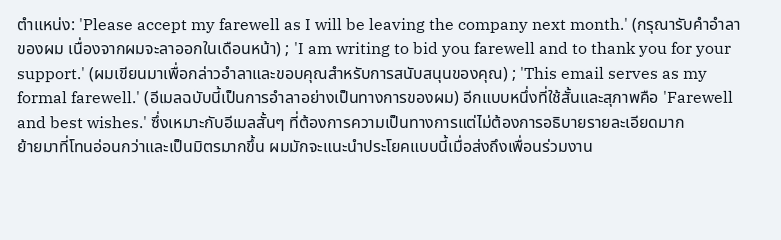ตำแหน่ง: 'Please accept my farewell as I will be leaving the company next month.' (กรุณารับคำอำลาของผม เนื่องจากผมจะลาออกในเดือนหน้า) ; 'I am writing to bid you farewell and to thank you for your support.' (ผมเขียนมาเพื่อกล่าวอำลาและขอบคุณสำหรับการสนับสนุนของคุณ) ; 'This email serves as my formal farewell.' (อีเมลฉบับนี้เป็นการอำลาอย่างเป็นทางการของผม) อีกแบบหนึ่งที่ใช้สั้นและสุภาพคือ 'Farewell and best wishes.' ซึ่งเหมาะกับอีเมลสั้นๆ ที่ต้องการความเป็นทางการแต่ไม่ต้องการอธิบายรายละเอียดมาก
ย้ายมาที่โทนอ่อนกว่าและเป็นมิตรมากขึ้น ผมมักจะแนะนำประโยคแบบนี้เมื่อส่งถึงเพื่อนร่วมงาน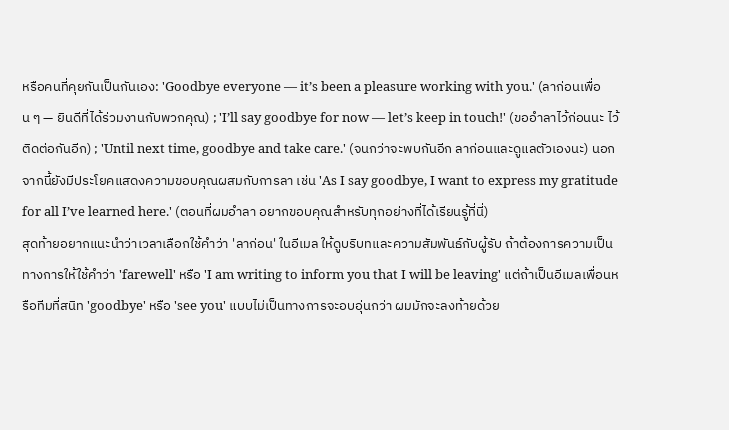หรือคนที่คุยกันเป็นกันเอง: 'Goodbye everyone — it’s been a pleasure working with you.' (ลาก่อนเพื่อน ๆ — ยินดีที่ได้ร่วมงานกับพวกคุณ) ; 'I’ll say goodbye for now — let’s keep in touch!' (ขออำลาไว้ก่อนนะ ไว้ติดต่อกันอีก) ; 'Until next time, goodbye and take care.' (จนกว่าจะพบกันอีก ลาก่อนและดูแลตัวเองนะ) นอกจากนี้ยังมีประโยคแสดงความขอบคุณผสมกับการลา เช่น 'As I say goodbye, I want to express my gratitude for all I’ve learned here.' (ตอนที่ผมอำลา อยากขอบคุณสำหรับทุกอย่างที่ได้เรียนรู้ที่นี่)
สุดท้ายอยากแนะนำว่าเวลาเลือกใช้คำว่า 'ลาก่อน' ในอีเมล ให้ดูบริบทและความสัมพันธ์กับผู้รับ ถ้าต้องการความเป็นทางการให้ใช้คำว่า 'farewell' หรือ 'I am writing to inform you that I will be leaving' แต่ถ้าเป็นอีเมลเพื่อนหรือทีมที่สนิท 'goodbye' หรือ 'see you' แบบไม่เป็นทางการจะอบอุ่นกว่า ผมมักจะลงท้ายด้วย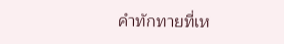คำทักทายที่เห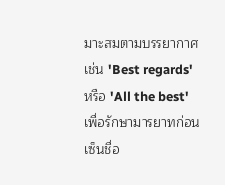มาะสมตามบรรยากาศ เช่น 'Best regards' หรือ 'All the best' เพื่อรักษามารยาทก่อนเซ็นชื่อ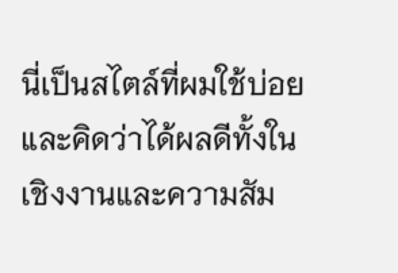นี่เป็นสไตล์ที่ผมใช้บ่อยและคิดว่าได้ผลดีทั้งในเชิงงานและความสัม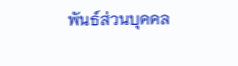พันธ์ส่วนบุคคล